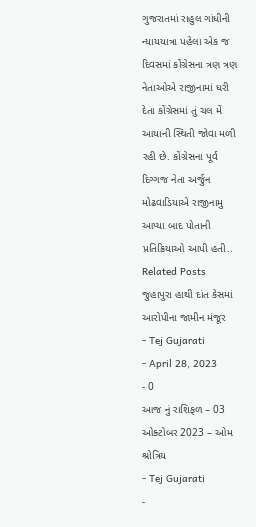ગુજરાતમાં રાહુલ ગાંધીની ન્યાયયાત્રા પહેલા એક જ દિવસમાં કોંગ્રેસના ત્રણ ત્રણ નેતાઓએ રાજીનામાં ધરી દેતા કોંગ્રેસમાં તું ચલ મેં આયાની સ્થિતી જોવા મળી રહી છે. કોંગ્રેસના પૂર્વ દિગ્ગજ નેતા અર્જુન મોઢવાડિયાએ રાજીનામુ આપ્યા બાદ પોતાની પ્રતિક્રિયાઓ આપી હતી..
Related Posts
જુહાપુરા હાથી દાંત કેસમાં આરોપીના જામીન મંજૂર
- Tej Gujarati
- April 28, 2023
- 0
આજ નું રાશિફળ – 03 ઓક્ટોબર 2023 – ઓમ શ્રોત્રિય
- Tej Gujarati
-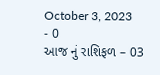October 3, 2023
- 0
આજ નું રાશિફળ – 03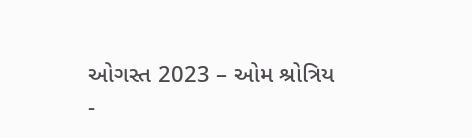ઓગસ્ત 2023 – ઓમ શ્રોત્રિય
-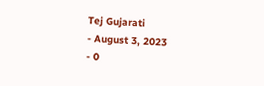Tej Gujarati
- August 3, 2023
- 0